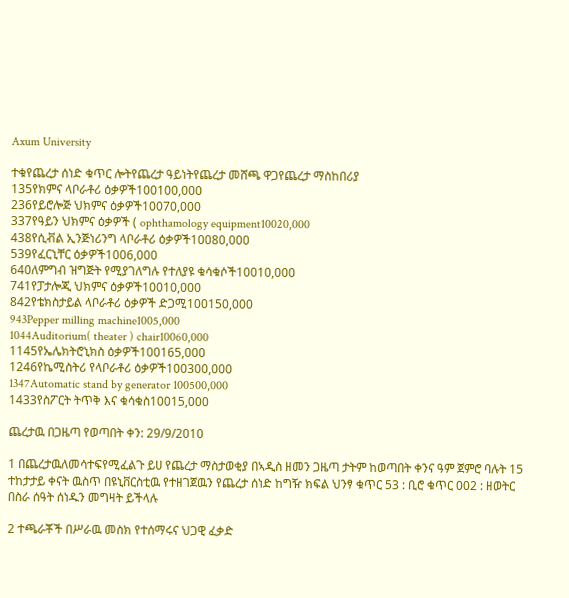Axum University

ተቁየጨረታ ሰነድ ቁጥር ሎትየጨረታ ዓይነትየጨረታ መሸጫ ዋጋየጨረታ ማስከበሪያ
135የክምና ላቦራቶሪ ዕቃዎች100100,000
236የይሮሎጅ ህክምና ዕቃዎች10070,000
337የዓይን ህክምና ዕቃዎች ( ophthamology equipment10020,000
438የሲቭል ኢንጅነሪንግ ላቦራቶሪ ዕቃዎች10080,000
539የፈርኒቸር ዕቃዎች1006,000
640ለምግብ ዝግጅት የሚያገለግሉ የተለያዩ ቁሳቁሶች10010,000
741የፓታሎጂ ህክምና ዕቃዎች10010,000
842የቴክስታይል ላቦራቶሪ ዕቃዎች ድጋሚ100150,000
943Pepper milling machine1005,000
1044Auditorium( theater ) chair10060,000
1145የኤሌክትሮኒክስ ዕቃዎች100165,000
1246የኬሚስትሪ የላቦራቶሪ ዕቃዎች100300,000
1347Automatic stand by generator 100500,000
1433የስፖርት ትጥቅ እና ቁሳቁስ10015,000

ጨረታዉ በጋዜጣ የወጣበት ቀን: 29/9/2010

1 በጨረታዉለመሳተፍየሚፈልጉ ይሀ የጨረታ ማስታወቂያ በኣዲስ ዘመን ጋዜጣ ታትም ከወጣበት ቀንና ዓም ጀምሮ ባሉት 15 ተከታታይ ቀናት ዉስጥ በዩኒቨርስቲዉ የተዘገጀዉን የጨረታ ሰነድ ከግዥ ክፍል ህንፃ ቁጥር 53 : ቢሮ ቁጥር 002 : ዘወትር በስራ ሰዓት ሰነዱን መግዛት ይችላሉ

2 ተጫራቾች በሥራዉ መስክ የተሰማሩና ህጋዊ ፈቃድ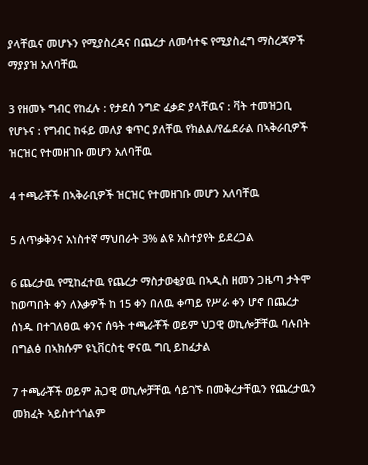ያላቸዉና መሆኑን የሚያስረዳና በጨረታ ለመሳተፍ የሚያስፈግ ማስረጃዎች ማያያዝ አለባቸዉ

3 የዘመኑ ግብር የከፈሉ : የታደሰ ንግድ ፈቃድ ያላቸዉና : ቫት ተመዝጋቢ የሆኑና : የግብር ከፋይ መለያ ቁጥር ያለቸዉ የክልል/የፌደራል በኣቅራቢዎች ዝርዝር የተመዘገቡ መሆን አለባቸዉ

4 ተጫራቾች በኣቅራቢዎች ዝርዝር የተመዘገቡ መሆን አለባቸዉ

5 ለጥቃቅንና አነስተኛ ማህበራት 3% ልዩ አስተያየት ይደረጋል

6 ጨረታዉ የሚከፈተዉ የጨረታ ማስታወቂያዉ በኣዲስ ዘመን ጋዜጣ ታትሞ ከወጣበት ቀን ለእቃዎች ከ 15 ቀን በለዉ ቀጣይ የሥራ ቀን ሆኖ በጨረታ ሰነዱ በተገለፀዉ ቀንና ሰዓት ተጫራቾች ወይም ህጋዊ ወኪሎቻቸዉ ባሉበት በግልፅ በኣክሱም ዩኒቨርስቲ ዋናዉ ግቢ ይከፈታል

7 ተጫራቾች ወይም ሕጋዊ ወኪሎቻቸዉ ሳይገኙ በመቅረታቸዉን የጨረታዉን መክፈት ኣይስተጎጎልም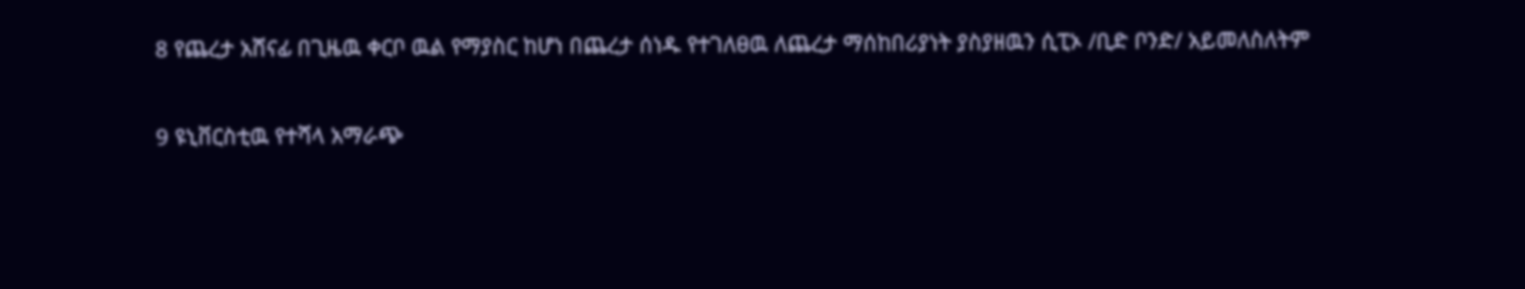8 የጨረታ አሸናፊ በጊዜዉ ቀርቦ ዉል የማያስር ከሆነ በጨረታ ሰነዱ የተገለፀዉ ለጨረታ ማሰከበሪያነት ያስያዘዉን ሲፒኦ /ቢድ ቦንድ/ አይመለስለትም

9 ዩኒቨርስቲዉ የተሻላ አማራጭ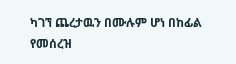ካገኘ ጨረታዉን በሙሉም ሆነ በከፊል የመሰረዝ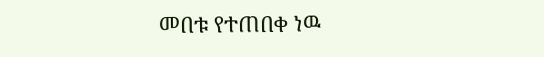መበቱ የተጠበቀ ነዉ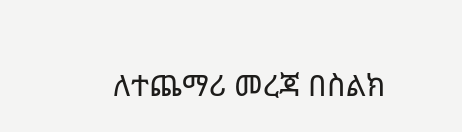ለተጨማሪ መረጃ በስልክ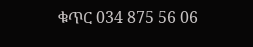ቁጥር 034 875 56 06